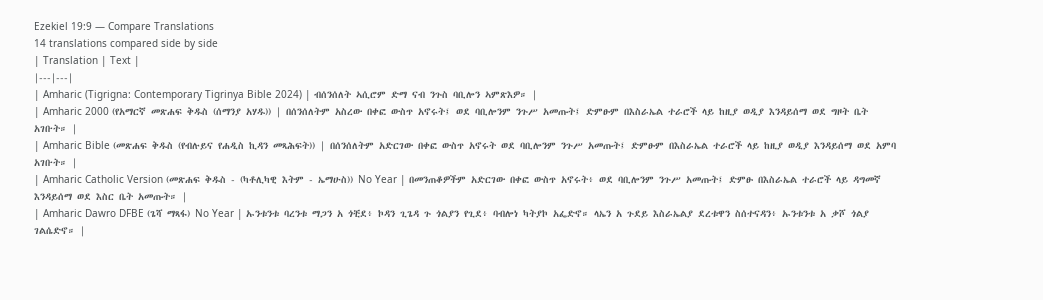Ezekiel 19:9 — Compare Translations
14 translations compared side by side
| Translation | Text |
|---|---|
| Amharic (Tigrigna: Contemporary Tigrinya Bible 2024) | ብሰንሰለት ኣሲሮም ድማ ናብ ንጉስ ባቢሎን ኣምጽእዎ። |
| Amharic 2000 (የአማርኛ መጽሐፍ ቅዱስ (ሰማንያ አሃዱ)) | በሰንሰለትም አስረው በቀፎ ውስጥ አኖሩት፤ ወደ ባቢሎንም ንጉሥ አመጡት፤ ድምፁም በእስራኤል ተራሮች ላይ ከዚያ ወዲያ እንዳይሰማ ወደ ግዞት ቤት አገቡት። |
| Amharic Bible (መጽሐፍ ቅዱስ (የብሉይና የሐዲስ ኪዳን መጻሕፍት)) | በሰንሰለትም አድርገው በቀፎ ውስጥ አኖሩት ወደ ባቢሎንም ንጉሥ አመጡት፤ ድምፁም በእስራኤል ተራሮች ላይ ከዚያ ወዲያ እንዳይሰማ ወደ አምባ አገቡት። |
| Amharic Catholic Version (መጽሐፍ ቅዱስ - (ካቶሊካዊ እትም - ኤማሁስ)) No Year | በመንጠቆዎችም አድርገው በቀፎ ውስጥ አኖሩት፥ ወደ ባቢሎንም ንጉሥ አመጡት፤ ድምፁ በእስራኤል ተራሮች ላይ ዳግመኛ እንዳይሰማ ወደ እስር ቤት አመጡት። |
| Amharic Dawro DFBE (ጌሻ ማጻፋ) No Year | ኡንቱንቱ ባረንቱ ማጋን አ ጎቺደ፥ ኮዳን ጊጌዳ ጉ ጎልያን የጊደ፥ ባብሎነ ካትያኮ አፌድኖ። ላኤን አ ጉደይ እስራኤልያ ደረቱዋን ስሰተናዳን፥ ኡንቱንቱ አ ቃሾ ጎልያ ገልሴድኖ። |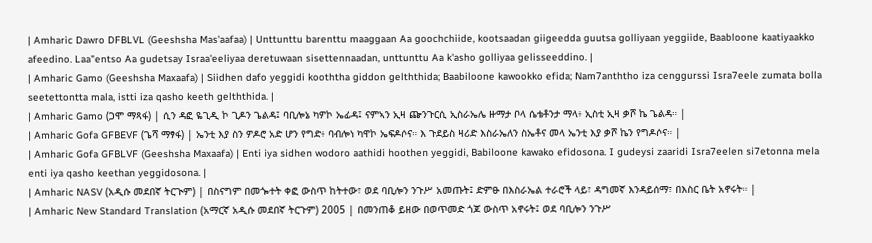| Amharic Dawro DFBLVL (Geeshsha Mas'aafaa) | Unttunttu barenttu maaggaan Aa goochchiide, kootsaadan giigeedda guutsa golliyaan yeggiide, Baabloone kaatiyaakko afeedino. Laa"entso Aa gudetsay Israa'eeliyaa deretuwaan sisettennaadan, unttunttu Aa k'asho golliyaa gelisseeddino. |
| Amharic Gamo (Geeshsha Maxaafa) | Siidhen dafo yeggidi kooththa giddon gelththida; Baabiloone kawookko efida; Nam7anththo iza cenggurssi Isra7eele zumata bolla seetettontta mala, istti iza qasho keeth gelththida. |
| Amharic Gamo (ጋሞ ማጻፋ) | ሲን ዳፎ ዬጊዲ ኮ ጊዶን ጌልዳ፤ ባቢሎኔ ካዎኮ ኤፊዳ፤ ናምኣን ኢዛ ጬንጉርሲ ኢስራኤሌ ዙማታ ቦላ ሴቴቶንታ ማላ፥ ኢስቲ ኢዛ ቃሾ ኬ ጌልዳ። |
| Amharic Gofa GFBEVF (ጌሻ ማፃፋ) | ኤንቲ እያ ስን ዎዶሮ አድ ሆን የግድ፥ ባብሎነ ካዋኮ ኤፍዶሶና። እ ጉደይስ ዛሪድ እስራኤለን ስኤቶና መላ ኤንቲ እያ ቃሾ ኬን የግዶሶና። |
| Amharic Gofa GFBLVF (Geeshsha Maxaafa) | Enti iya sidhen wodoro aathidi hoothen yeggidi, Babiloone kawako efidosona. I gudeysi zaaridi Isra7eelen si7etonna mela enti iya qasho keethan yeggidosona. |
| Amharic NASV (አዲሱ መደበኛ ትርጒም) | በስናግም በመጐተት ቀፎ ውስጥ ከትተው፣ ወደ ባቢሎን ንጉሥ አመጡት፤ ድምፁ በእስራኤል ተራሮች ላይ፣ ዳግመኛ እንዳይሰማ፣ በእስር ቤት አኖሩት። |
| Amharic New Standard Translation (አማርኛ አዲሱ መደበኛ ትርጉም) 2005 | በመንጠቆ ይዘው በወጥመድ ጎጆ ውስጥ አኖሩት፤ ወደ ባቢሎን ንጉሥ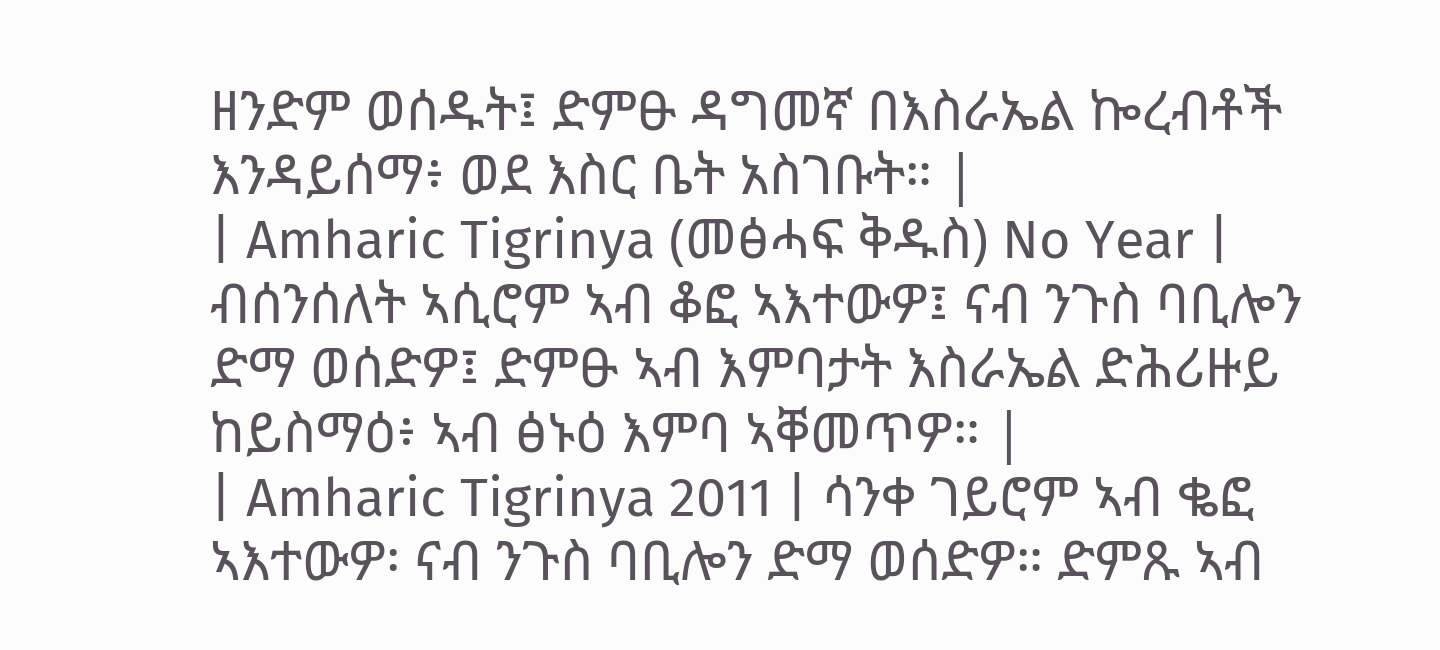ዘንድም ወሰዱት፤ ድምፁ ዳግመኛ በእስራኤል ኰረብቶች እንዳይሰማ፥ ወደ እስር ቤት አስገቡት። |
| Amharic Tigrinya (መፅሓፍ ቅዱስ) No Year | ብሰንሰለት ኣሲሮም ኣብ ቆፎ ኣእተውዎ፤ ናብ ንጉስ ባቢሎን ድማ ወሰድዎ፤ ድምፁ ኣብ እምባታት እስራኤል ድሕሪዙይ ከይስማዕ፥ ኣብ ፅኑዕ እምባ ኣቐመጥዎ። |
| Amharic Tigrinya 2011 | ሳንቀ ገይሮም ኣብ ቈፎ ኣእተውዎ፡ ናብ ንጉስ ባቢሎን ድማ ወሰድዎ። ድምጹ ኣብ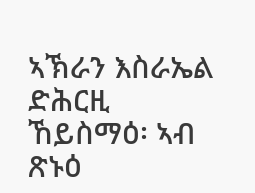ኣኽራን እስራኤል ድሕርዚ ኸይስማዕ፡ ኣብ ጽኑዕ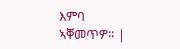እምባ ኣቐመጥዎ። |